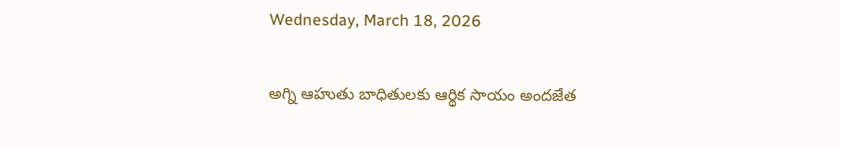Wednesday, March 18, 2026

అగ్ని ఆహుతు బాధితులకు ఆర్థిక సాయం అందజేత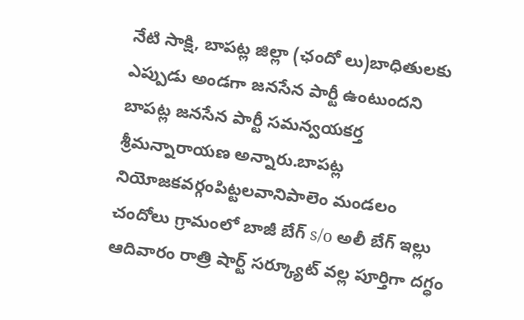నేటి సాక్షి, బాపట్ల జిల్లా (ఛందో లు)బాధితులకు ఎప్పుడు అండగా జనసేన పార్టీ ఉంటుందని బాపట్ల జనసేన పార్టీ సమన్వయకర్త శ్రీమన్నారాయణ అన్నారు.బాపట్ల నియోజకవర్గంపిట్టలవానిపాలెం మండలం చందోలు గ్రామంలో బాజీ బేగ్ s/o అలీ బేగ్ ఇల్లు ఆదివారం రాత్రి షార్ట్ సర్క్యూట్ వల్ల పూర్తిగా దగ్ధం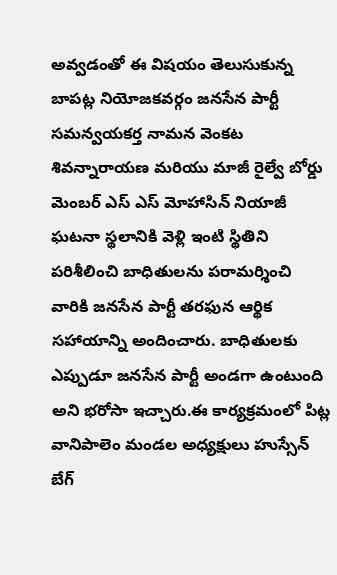అవ్వడంతో ఈ విషయం తెలుసుకున్న బాపట్ల నియోజకవర్గం జనసేన పార్టీ సమన్వయకర్త నామన వెంకట శివన్నారాయణ మరియు మాజీ రైల్వే బోర్డు మెంబర్ ఎస్ ఎస్ మోహాసిన్ నియాజీ ఘటనా స్థలానికి వెళ్లి ఇంటి స్థితిని పరిశీలించి బాధితులను పరామర్శించి వారికి జనసేన పార్టీ తరఫున ఆర్థిక సహాయాన్ని అందించారు. బాధితులకు ఎప్పుడూ జనసేన పార్టీ అండగా ఉంటుంది అని భరోసా ఇచ్చారు.ఈ కార్యక్రమంలో పిట్ల వానిపాలెం మండల అధ్యక్షులు హుస్సేన్ బేగ్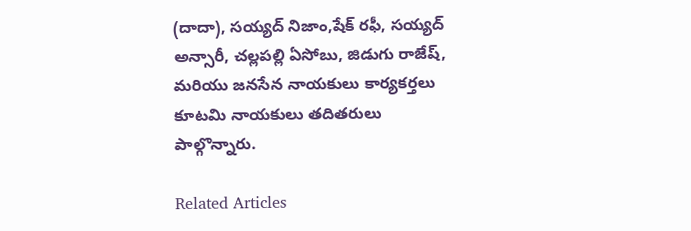(దాదా), సయ్యద్ నిజాం,షేక్ రఫీ, సయ్యద్ అన్సారీ, చల్లపల్లి ఏసోబు, జిడుగు రాజేష్, మరియు జనసేన నాయకులు కార్యకర్తలు కూటమి నాయకులు తదితరులు పాల్గొన్నారు.

Related Articles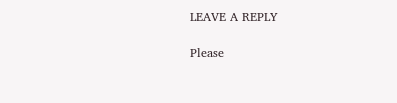LEAVE A REPLY

Please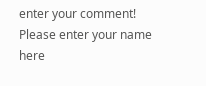enter your comment!
Please enter your name here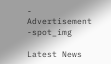- Advertisement -spot_img

Latest News